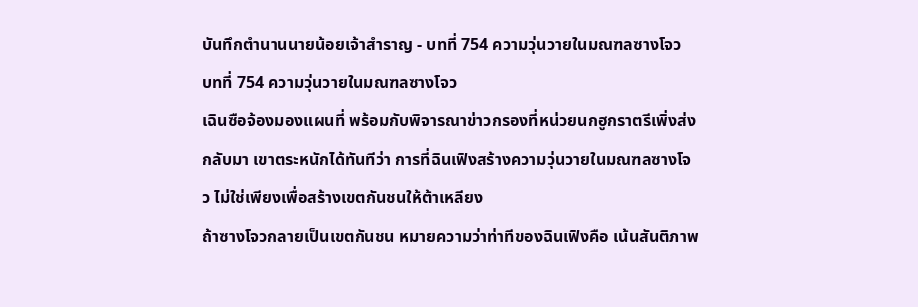บันทึกตำนานนายน้อยเจ้าสำราญ - บทที่ 754 ความวุ่นวายในมณฑลซางโจว
บทที่ 754 ความวุ่นวายในมณฑลซางโจว
เฉินซือจ้องมองแผนที่ พร้อมกับพิจารณาข่าวกรองที่หน่วยนกฮูกราตรีเพิ่งส่งกลับมา เขาตระหนักได้ทันทีว่า การที่ฉินเฟิงสร้างความวุ่นวายในมณฑลซางโจว ไม่ใช่เพียงเพื่อสร้างเขตกันชนให้ต้าเหลียง
ถ้าซางโจวกลายเป็นเขตกันชน หมายความว่าท่าทีของฉินเฟิงคือ เน้นสันติภาพ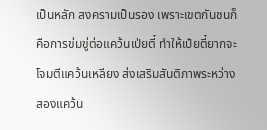เป็นหลัก สงครามเป็นรอง เพราะเขตกันชนก็คือการข่มขู่ต่อแคว้นเป่ยตี๋ ทำให้เป๋ยตี๋ยากจะโจมตีแคว้นเหลียง ส่งเสริมสันติภาพระหว่างสองแคว้น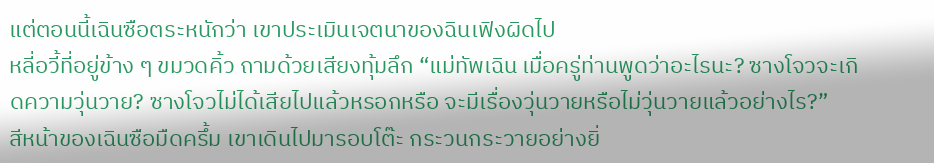แต่ตอนนี้เฉินซือตระหนักว่า เขาประเมินเจตนาของฉินเฟิงผิดไป
หลี่อวี้ที่อยู่ข้าง ๆ ขมวดคิ้ว ถามด้วยเสียงทุ้มลึก “แม่ทัพเฉิน เมื่อครู่ท่านพูดว่าอะไรนะ? ซางโจวจะเกิดความวุ่นวาย? ซางโจวไม่ได้เสียไปแล้วหรอกหรือ จะมีเรื่องวุ่นวายหรือไม่วุ่นวายแล้วอย่างไร?”
สีหน้าของเฉินซือมืดครึ้ม เขาเดินไปมารอบโต๊ะ กระวนกระวายอย่างยิ่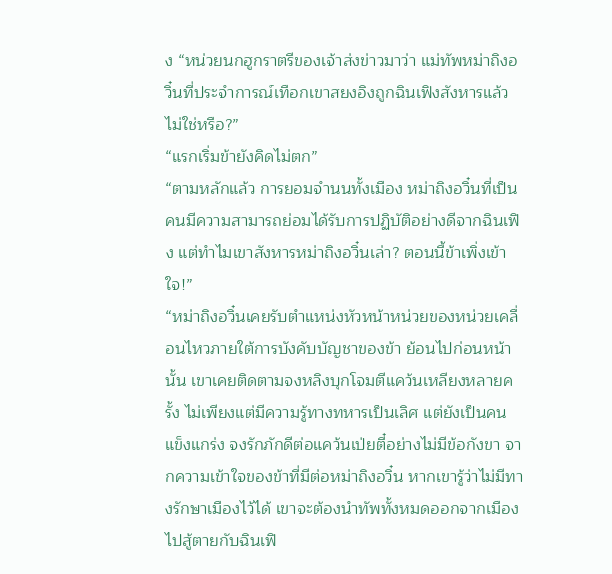ง “หน่วยนกฮูกราตรีของเจ้าส่งข่าวมาว่า แม่ทัพหม่าถิงอวิ๋นที่ประจำการณ์เทือกเขาสยงอิงถูกฉินเฟิงสังหารแล้วไม่ใช่หรือ?”
“แรกเริ่มข้ายังคิดไม่ตก”
“ตามหลักแล้ว การยอมจำนนทั้งเมือง หม่าถิงอวิ๋นที่เป็นคนมีความสามารถย่อมได้รับการปฏิบัติอย่างดีจากฉินเฟิง แต่ทำไมเขาสังหารหม่าถิงอวิ๋นเล่า? ตอนนี้ข้าเพิ่งเข้าใจ!”
“หม่าถิงอวิ๋นเคยรับตำแหน่งหัวหน้าหน่วยของหน่วยเคลื่อนไหวภายใต้การบังคับบัญชาของข้า ย้อนไปก่อนหน้านั้น เขาเคยติดตามจงหลิงบุกโจมตีแคว้นเหลียงหลายครั้ง ไม่เพียงแต่มีความรู้ทางทหารเป็นเลิศ แต่ยังเป็นคนแข็งแกร่ง จงรักภักดีต่อแคว้นเป่ยตี๋อย่างไม่มีข้อกังขา จากความเข้าใจของข้าที่มีต่อหม่าถิงอวิ๋น หากเขารู้ว่าไม่มีทางรักษาเมืองไว้ได้ เขาจะต้องนำทัพทั้งหมดออกจากเมืองไปสู้ตายกับฉินเฟิ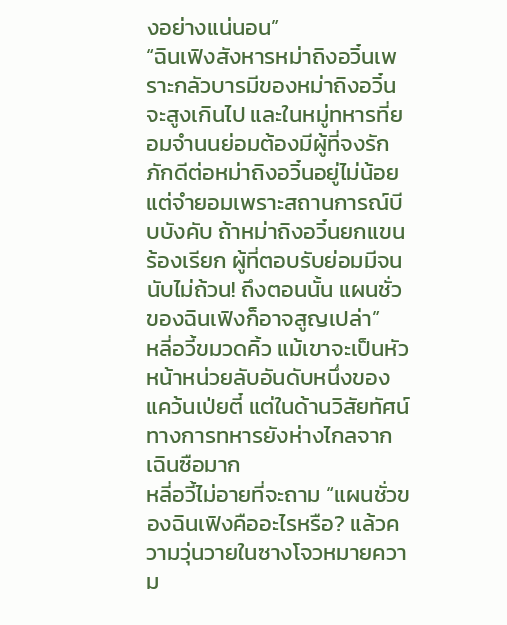งอย่างแน่นอน”
“ฉินเฟิงสังหารหม่าถิงอวิ๋นเพราะกลัวบารมีของหม่าถิงอวิ๋นจะสูงเกินไป และในหมู่ทหารที่ยอมจำนนย่อมต้องมีผู้ที่จงรักภักดีต่อหม่าถิงอวิ๋นอยู่ไม่น้อย แต่จำยอมเพราะสถานการณ์บีบบังคับ ถ้าหม่าถิงอวิ๋นยกแขนร้องเรียก ผู้ที่ตอบรับย่อมมีจนนับไม่ถ้วน! ถึงตอนนั้น แผนชั่วของฉินเฟิงก็อาจสูญเปล่า”
หลี่อวี้ขมวดคิ้ว แม้เขาจะเป็นหัวหน้าหน่วยลับอันดับหนึ่งของแคว้นเป่ยตี๋ แต่ในด้านวิสัยทัศน์ทางการทหารยังห่างไกลจากเฉินซือมาก
หลี่อวี้ไม่อายที่จะถาม “แผนชั่วของฉินเฟิงคืออะไรหรือ? แล้วความวุ่นวายในซางโจวหมายความ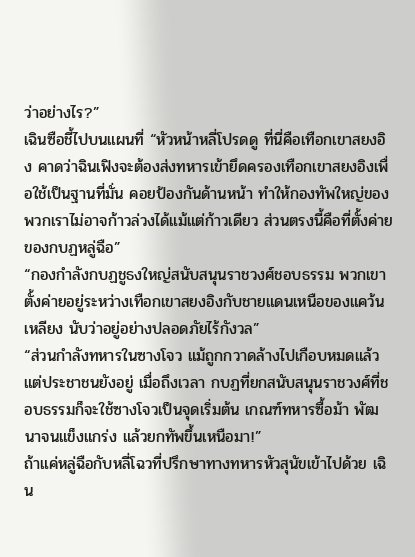ว่าอย่างไร?”
เฉินซือชี้ไปบนแผนที่ “หัวหน้าหลี่โปรดดู ที่นี่คือเทือกเขาสยงอิง คาดว่าฉินเฟิงจะต้องส่งทหารเข้ายึดครองเทือกเขาสยงอิงเพื่อใช้เป็นฐานที่มั่น คอยป้องกันด้านหน้า ทำให้กองทัพใหญ่ของพวกเราไม่อาจก้าวล่วงได้แม้แต่ก้าวเดียว ส่วนตรงนี้คือที่ตั้งค่ายของกบฏหลู่ฉือ”
“กองกำลังกบฏชูธงใหญ่สนับสนุนราชวงศ์ชอบธรรม พวกเขาตั้งค่ายอยู่ระหว่างเทือกเขาสยงอิงกับชายแดนเหนือของแคว้นเหลียง นับว่าอยู่อย่างปลอดภัยไร้กังวล”
“ส่วนกำลังทหารในซางโจว แม้ถูกกวาดล้างไปเกือบหมดแล้ว แต่ประชาชนยังอยู่ เมื่อถึงเวลา กบฏที่ยกสนับสนุนราชวงศ์ที่ชอบธรรมก็จะใช้ซางโจวเป็นจุดเริ่มต้น เกณฑ์ทหารซื้อม้า พัฒนาจนแข็งแกร่ง แล้วยกทัพขึ้นเหนือมา!”
ถ้าแค่หลู่ฉือกับหลี่โฉวที่ปรึกษาทางทหารหัวสุนัขเข้าไปด้วย เฉิน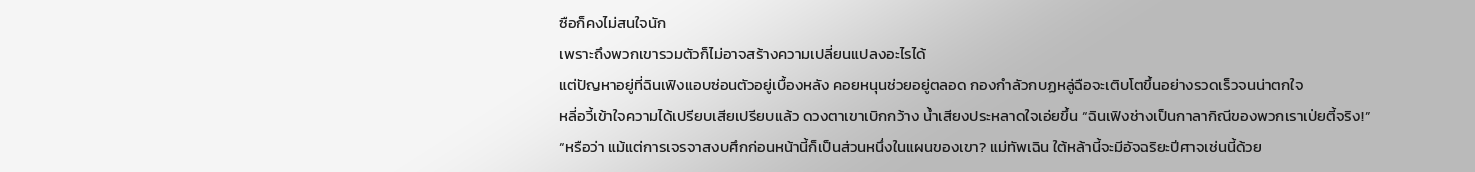ซือก็คงไม่สนใจนัก
เพราะถึงพวกเขารวมตัวก็ไม่อาจสร้างความเปลี่ยนแปลงอะไรได้
แต่ปัญหาอยู่ที่ฉินเฟิงแอบซ่อนตัวอยู่เบื้องหลัง คอยหนุนช่วยอยู่ตลอด กองกำลัวกบฏหลู่ฉือจะเติบโตขึ้นอย่างรวดเร็วจนน่าตกใจ
หลี่อวี้เข้าใจความได้เปรียบเสียเปรียบแล้ว ดวงตาเขาเบิกกว้าง น้ำเสียงประหลาดใจเอ่ยขึ้น “ฉินเฟิงช่างเป็นกาลากิณีของพวกเราเป่ยตี้จริง!”
“หรือว่า แม้แต่การเจรจาสงบศึกก่อนหน้านี้ก็เป็นส่วนหนึ่งในแผนของเขา? แม่ทัพเฉิน ใต้หล้านี้จะมีอัจฉริยะปีศาจเช่นนี้ด้วย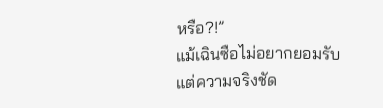หรือ?!”
แม้เฉินซือไม่อยากยอมรับ แต่ความจริงชัด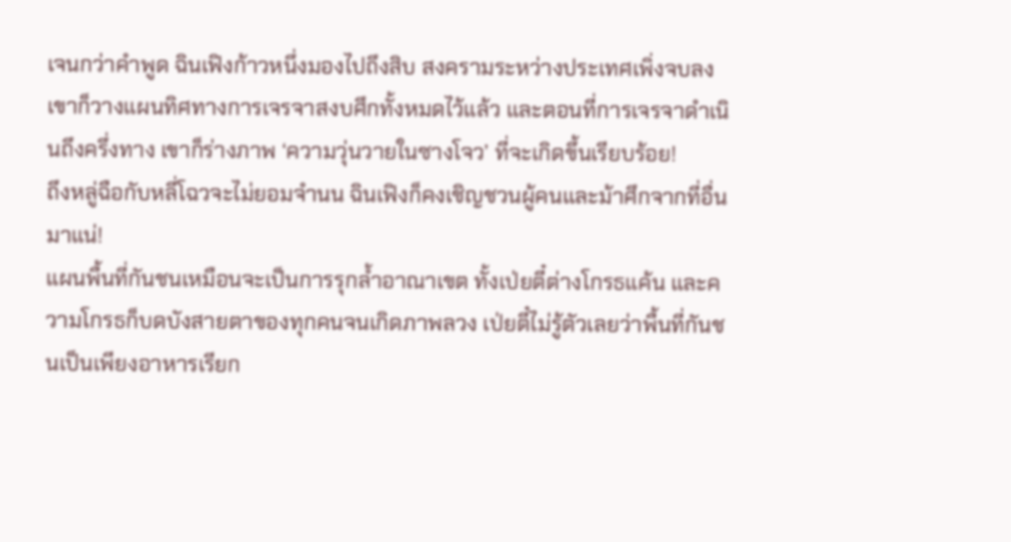เจนกว่าคำพูด ฉินเฟิงก้าวหนึ่งมองไปถึงสิบ สงครามระหว่างประเทศเพิ่งจบลง เขาก็วางแผนทิศทางการเจรจาสงบศึกทั้งหมดไว้แล้ว และตอนที่การเจรจาดำเนินถึงครึ่งทาง เขาก็ร่างภาพ ‘ความวุ่นวายในซางโจว’ ที่จะเกิดขึ้นเรียบร้อย!
ถึงหลู่ฉือกับหลี่โฉวจะไม่ยอมจำนน ฉินเฟิงก็คงเชิญชวนผู้คนและม้าศึกจากที่อื่นมาแน่!
แผนพื้นที่กันชนเหมือนจะเป็นการรุกล้ำอาณาเขต ทั้งเป่ยตี๋ต่างโกรธแค้น และความโกรธก็บดบังสายตาของทุกคนจนเกิดภาพลวง เป่ยตี๋ไม่รู้ตัวเลยว่าพื้นที่กันชนเป็นเพียงอาหารเรียก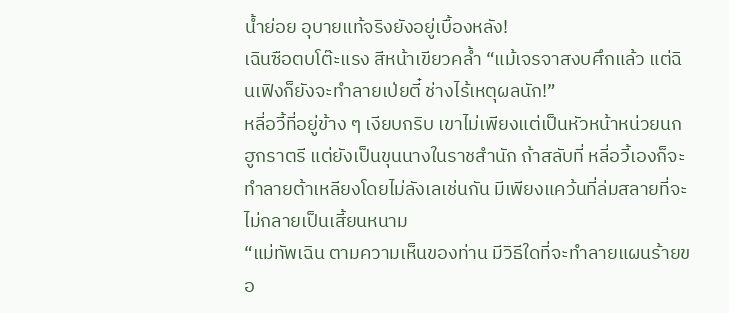น้ำย่อย อุบายแท้จริงยังอยู่เบื้องหลัง!
เฉินซือตบโต๊ะแรง สีหน้าเขียวคล้ำ “แม้เจรจาสงบศึกแล้ว แต่ฉินเฟิงก็ยังจะทำลายเป่ยตี๋ ช่างไร้เหตุผลนัก!”
หลี่อวี้ที่อยู่ข้าง ๆ เงียบกริบ เขาไม่เพียงแต่เป็นหัวหน้าหน่วยนกฮูกราตรี แต่ยังเป็นขุนนางในราชสำนัก ถ้าสลับที่ หลี่อวี้เองก็จะทำลายต้าเหลียงโดยไม่ลังเลเช่นกัน มีเพียงแคว้นที่ล่มสลายที่จะไม่กลายเป็นเสี้ยนหนาม
“แม่ทัพเฉิน ตามความเห็นของท่าน มีวิธีใดที่จะทำลายแผนร้ายขอ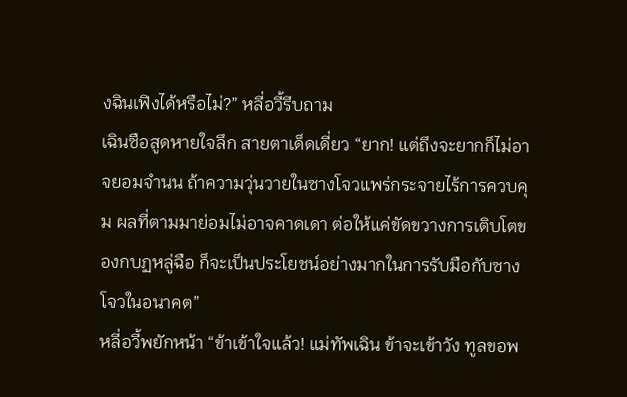งฉินเฟิงได้หรือไม่?” หลี่อวี้รีบถาม
เฉินซือสูดหายใจลึก สายตาเด็ดเดี่ยว “ยาก! แต่ถึงจะยากก็ไม่อาจยอมจำนน ถ้าความวุ่นวายในซางโจวแพร่กระจายไร้การควบคุม ผลที่ตามมาย่อมไม่อาจคาดเดา ต่อให้แค่ขัดขวางการเติบโตของกบฏหลู่ฉือ ก็จะเป็นประโยชน์อย่างมากในการรับมือกับซางโจวในอนาคต”
หลี่อวี้พยักหน้า “ข้าเข้าใจแล้ว! แม่ทัพเฉิน ข้าจะเข้าวัง ทูลขอพ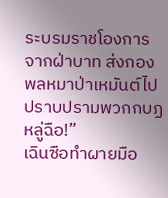ระบรมราชโองการจากฝ่าบาท ส่งกองพลหมาป่าเหมันต์ไปปราบปรามพวกกบฏหลู่ฉือ!”
เฉินซือทำผายมือ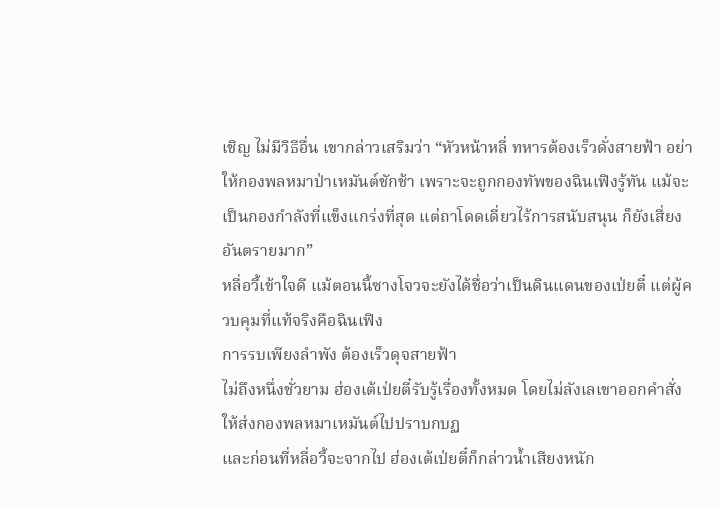เชิญ ไม่มีวิธีอื่น เขากล่าวเสริมว่า “หัวหน้าหลี่ ทหารต้องเร็วดั่งสายฟ้า อย่าให้กองพลหมาป่าเหมันต์ชักช้า เพราะจะถูกกองทัพของฉินเฟิงรู้ทัน แม้จะเป็นกองกำลังที่แข็งแกร่งที่สุด แต่ถาโดดเดี่ยวไร้การสนับสนุน ก็ยังเสี่ยงอันตรายมาก”
หลี่อวี้เข้าใจดี แม้ตอนนี้ซางโจวจะยังได้ชื่อว่าเป็นดินแดนของเป่ยตี๋ แต่ผู้ควบคุมที่แท้จริงคือฉินเฟิง
การรบเพียงลำพัง ต้องเร็วดุจสายฟ้า
ไม่ถึงหนึ่งชั่วยาม ฮ่องเต้เป่ยตี๋รับรู้เรื่องทั้งหมด โดยไม่ลังเลเขาออกคำสั่งให้ส่งกองพลหมาเหมันต์ไปปราบกบฏ
และก่อนที่หลี่อวี้จะจากไป ฮ่องเต้เป่ยตี๋ก็กล่าวน้ำเสียงหนัก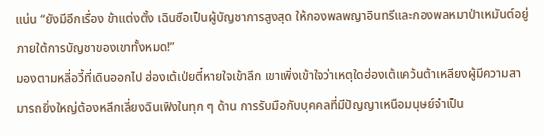แน่น “ยังมีอีกเรื่อง ข้าแต่งตั้ง เฉินซือเป็นผู้บัญชาการสูงสุด ให้กองพลพญาอินทรีและกองพลหมาป่าเหมันต์อยู่ภายใต้การบัญชาของเขาทั้งหมด!”
มองตามหลี่อวี้ที่เดินออกไป ฮ่องเต้เป่ยตี๋หายใจเข้าลึก เขาเพิ่งเข้าใจว่าเหตุใดฮ่องเต้แคว้นต้าเหลียงผู้มีความสามารถยิ่งใหญ่ต้องหลีกเลี่ยงฉินเฟิงในทุก ๆ ด้าน การรับมือกับบุคคลที่มีปัญญาเหนือมนุษย์จำเป็น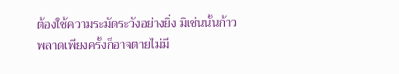ต้องใช้ความระมัดระวังอย่างยิ่ง มิเช่นนั้นก้าวพลาดเพียงครั้งก็อาจตายไม่มี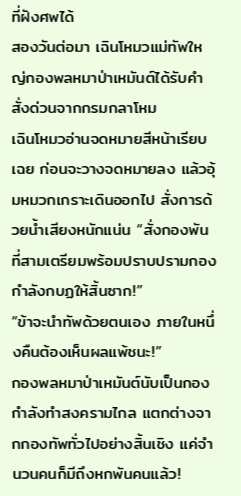ที่ฝังศพได้
สองวันต่อมา เฉินโหมวแม่ทัพใหญ่กองพลหมาป่าเหมันต์ได้รับคำสั่งด่วนจากกรมกลาโหม
เฉินโหมวอ่านจดหมายสีหน้าเรียบเฉย ก่อนจะวางจดหมายลง แล้วอุ้มหมวกเกราะเดินออกไป สั่งการด้วยน้ำเสียงหนักแน่น “สั่งกองพันที่สามเตรียมพร้อมปราบปรามกองกำลังกบฏให้สิ้นซาก!”
“ข้าจะนำทัพด้วยตนเอง ภายในหนึ่งคืนต้องเห็นผลแพ้ชนะ!”
กองพลหมาป่าเหมันต์นับเป็นกองกำลังทำสงครามไกล แตกต่างจากกองทัพทั่วไปอย่างสิ้นเชิง แค่จำนวนคนก็มีถึงหกพันคนแล้ว!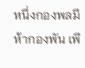หนึ่งกองพลมีห้ากองพัน เพี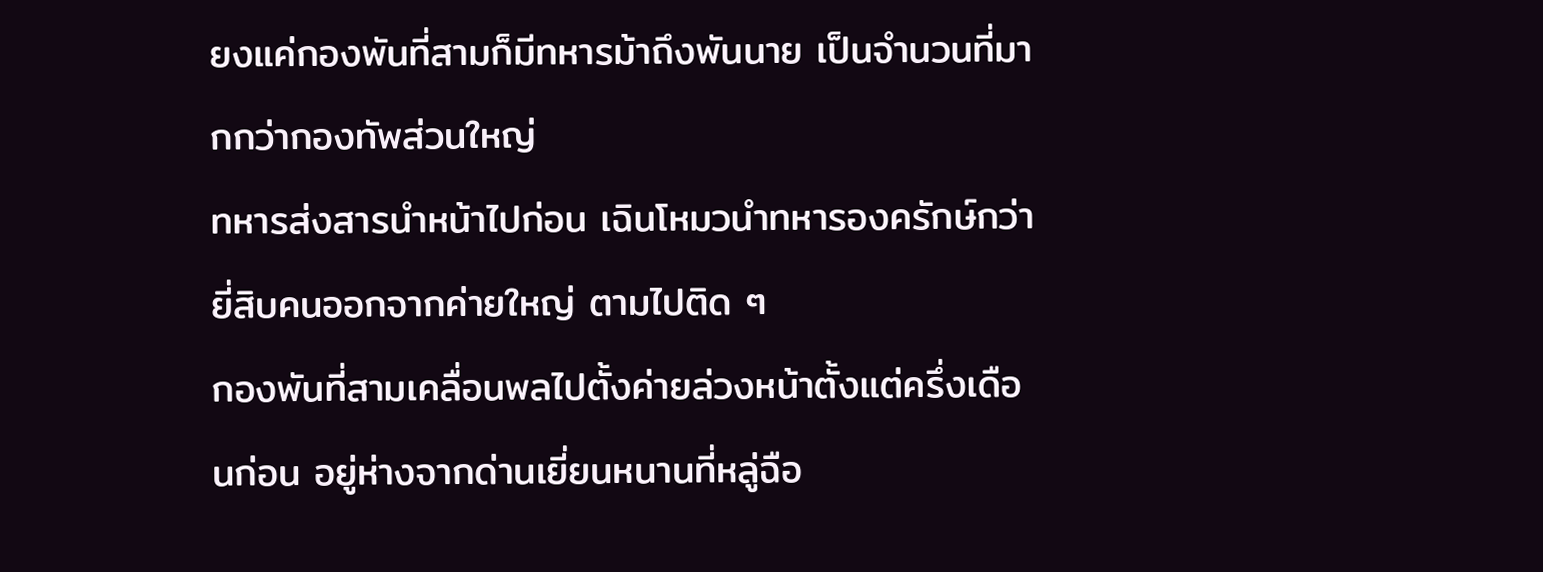ยงแค่กองพันที่สามก็มีทหารม้าถึงพันนาย เป็นจำนวนที่มากกว่ากองทัพส่วนใหญ่
ทหารส่งสารนำหน้าไปก่อน เฉินโหมวนำทหารองครักษ์กว่ายี่สิบคนออกจากค่ายใหญ่ ตามไปติด ๆ
กองพันที่สามเคลื่อนพลไปตั้งค่ายล่วงหน้าตั้งแต่ครึ่งเดือนก่อน อยู่ห่างจากด่านเยี่ยนหนานที่หลู่ฉือ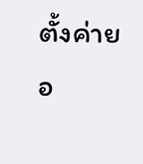ตั้งค่ายอ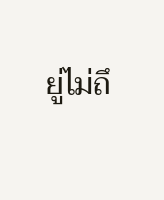ยู่ไม่ถึ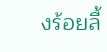งร้อยลี้